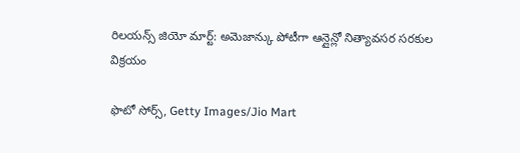రిలయన్స్ జియో మార్ట్: అమెజాన్కు పోటీగా ఆన్లైన్లో నిత్యావసర సరకుల విక్రయం

ఫొటో సోర్స్, Getty Images/Jio Mart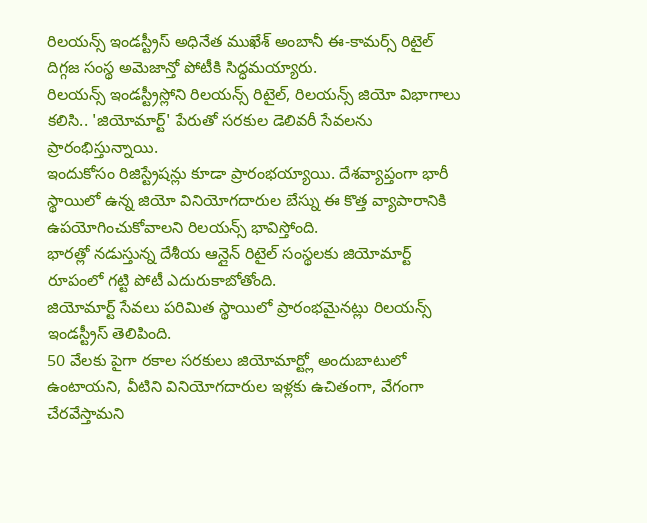రిలయన్స్ ఇండస్ట్రీస్ అధినేత ముఖేశ్ అంబానీ ఈ-కామర్స్ రిటైల్ దిగ్గజ సంస్థ అమెజాన్తో పోటీకి సిద్ధమయ్యారు.
రిలయన్స్ ఇండస్ట్రీస్లోని రిలయన్స్ రిటైల్, రిలయన్స్ జియో విభాగాలు కలిసి.. 'జియోమార్ట్' పేరుతో సరకుల డెలివరీ సేవలను ప్రారంభిస్తున్నాయి.
ఇందుకోసం రిజిస్ట్రేషన్లు కూడా ప్రారంభయ్యాయి. దేశవ్యాప్తంగా భారీ స్థాయిలో ఉన్న జియో వినియోగదారుల బేస్ను ఈ కొత్త వ్యాపారానికి ఉపయోగించుకోవాలని రిలయన్స్ భావిస్తోంది.
భారత్లో నడుస్తున్న దేశీయ ఆన్లైన్ రిటైల్ సంస్థలకు జియోమార్ట్ రూపంలో గట్టి పోటీ ఎదురుకాబోతోంది.
జియోమార్ట్ సేవలు పరిమిత స్థాయిలో ప్రారంభమైనట్లు రిలయన్స్ ఇండస్ట్రీస్ తెలిపింది.
50 వేలకు పైగా రకాల సరకులు జియోమార్ట్లో అందుబాటులో ఉంటాయని, వీటిని వినియోగదారుల ఇళ్లకు ఉచితంగా, వేగంగా చేరవేస్తామని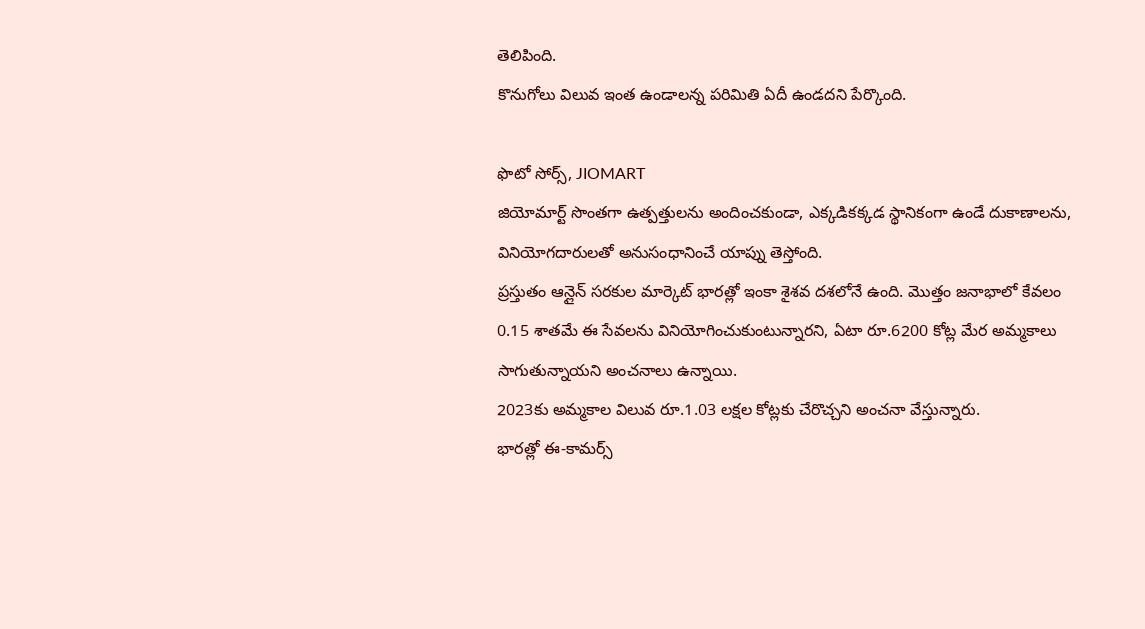తెలిపింది.
కొనుగోలు విలువ ఇంత ఉండాలన్న పరిమితి ఏదీ ఉండదని పేర్కొంది.

ఫొటో సోర్స్, JIOMART
జియోమార్ట్ సొంతగా ఉత్పత్తులను అందించకుండా, ఎక్కడికక్కడ స్థానికంగా ఉండే దుకాణాలను, వినియోగదారులతో అనుసంధానించే యాప్ను తెస్తోంది.
ప్రస్తుతం ఆన్లైన్ సరకుల మార్కెట్ భారత్లో ఇంకా శైశవ దశలోనే ఉంది. మొత్తం జనాభాలో కేవలం 0.15 శాతమే ఈ సేవలను వినియోగించుకుంటున్నారని, ఏటా రూ.6200 కోట్ల మేర అమ్మకాలు సాగుతున్నాయని అంచనాలు ఉన్నాయి.
2023కు అమ్మకాల విలువ రూ.1.03 లక్షల కోట్లకు చేరొచ్చని అంచనా వేస్తున్నారు.
భారత్లో ఈ-కామర్స్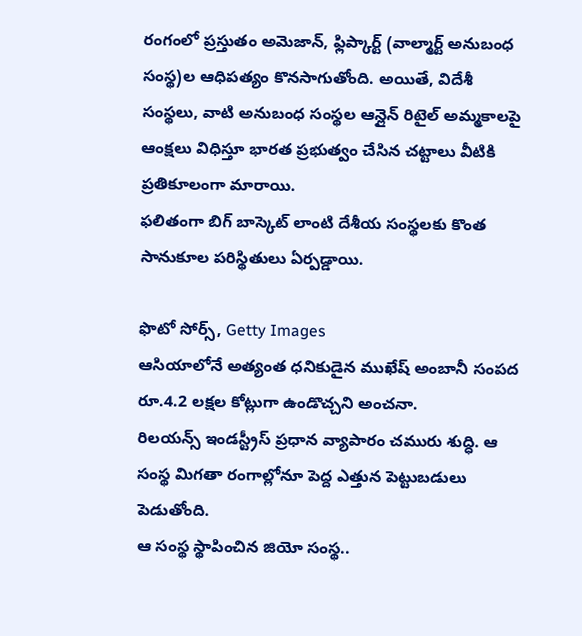రంగంలో ప్రస్తుతం అమెజాన్, ఫ్లిప్కార్ట్ (వాల్మార్ట్ అనుబంధ సంస్థ)ల ఆధిపత్యం కొనసాగుతోంది. అయితే, విదేశీ సంస్థలు, వాటి అనుబంధ సంస్థల ఆన్లైన్ రిటైల్ అమ్మకాలపై ఆంక్షలు విధిస్తూ భారత ప్రభుత్వం చేసిన చట్టాలు వీటికి ప్రతికూలంగా మారాయి.
ఫలితంగా బిగ్ బాస్కెట్ లాంటి దేశీయ సంస్థలకు కొంత సానుకూల పరిస్థితులు ఏర్పడ్డాయి.

ఫొటో సోర్స్, Getty Images
ఆసియాలోనే అత్యంత ధనికుడైన ముఖేష్ అంబానీ సంపద రూ.4.2 లక్షల కోట్లుగా ఉండొచ్చని అంచనా.
రిలయన్స్ ఇండస్ట్రీస్ ప్రధాన వ్యాపారం చమురు శుద్ధి. ఆ సంస్థ మిగతా రంగాల్లోనూ పెద్ద ఎత్తున పెట్టుబడులు పెడుతోంది.
ఆ సంస్థ స్థాపించిన జియో సంస్థ..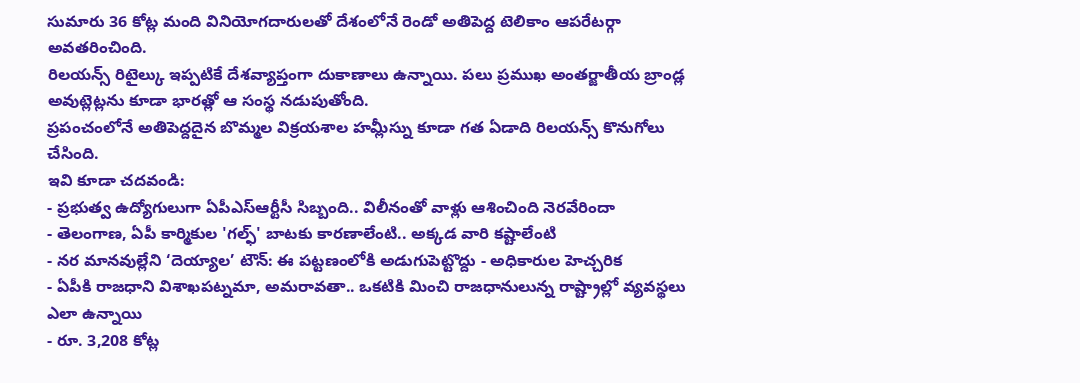సుమారు 36 కోట్ల మంది వినియోగదారులతో దేశంలోనే రెండో అతిపెద్ద టెలికాం ఆపరేటర్గా అవతరించింది.
రిలయన్స్ రిటైల్కు ఇప్పటికే దేశవ్యాప్తంగా దుకాణాలు ఉన్నాయి. పలు ప్రముఖ అంతర్జాతీయ బ్రాండ్ల అవుట్లెట్లను కూడా భారత్లో ఆ సంస్థ నడుపుతోంది.
ప్రపంచంలోనే అతిపెద్దదైన బొమ్మల విక్రయశాల హమ్లీస్ను కూడా గత ఏడాది రిలయన్స్ కొనుగోలు చేసింది.
ఇవి కూడా చదవండి:
- ప్రభుత్వ ఉద్యోగులుగా ఏపీఎస్ఆర్టీసీ సిబ్బంది.. విలీనంతో వాళ్లు ఆశించింది నెరవేరిందా
- తెలంగాణ, ఏపీ కార్మికుల 'గల్ఫ్' బాటకు కారణాలేంటి.. అక్కడ వారి కష్టాలేంటి
- నర మానవుల్లేని ‘దెయ్యాల’ టౌన్: ఈ పట్టణంలోకి అడుగుపెట్టొద్దు - అధికారుల హెచ్చరిక
- ఏపీకి రాజధాని విశాఖపట్నమా, అమరావతా.. ఒకటికి మించి రాజధానులున్న రాష్ట్రాల్లో వ్యవస్థలు ఎలా ఉన్నాయి
- రూ. 3,208 కోట్ల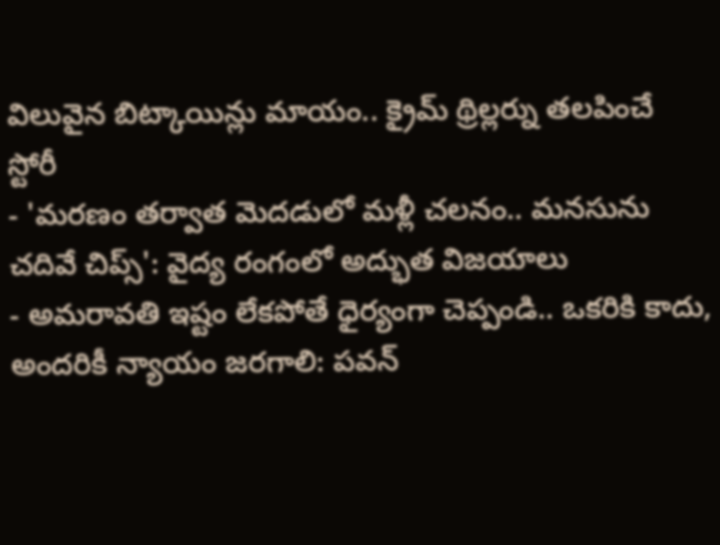విలువైన బిట్కాయిన్లు మాయం.. క్రైమ్ థ్రిల్లర్ను తలపించే స్టోరీ
- 'మరణం తర్వాత మెదడులో మళ్లీ చలనం.. మనసును చదివే చిప్స్': వైద్య రంగంలో అద్భుత విజయాలు
- అమరావతి ఇష్టం లేకపోతే ధైర్యంగా చెప్పండి.. ఒకరికి కాదు, అందరికీ న్యాయం జరగాలి: పవన్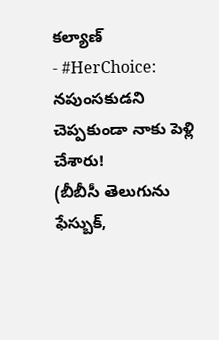కల్యాణ్
- #HerChoice: నపుంసకుడని చెప్పకుండా నాకు పెళ్లి చేశారు!
(బీబీసీ తెలుగును ఫేస్బుక్,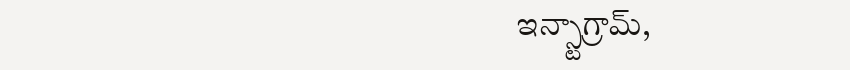ఇన్స్టాగ్రామ్,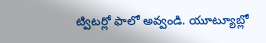ట్విటర్లో ఫాలో అవ్వండి. యూట్యూబ్లో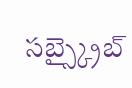సబ్స్క్రైబ్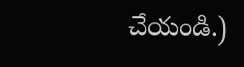చేయండి.)